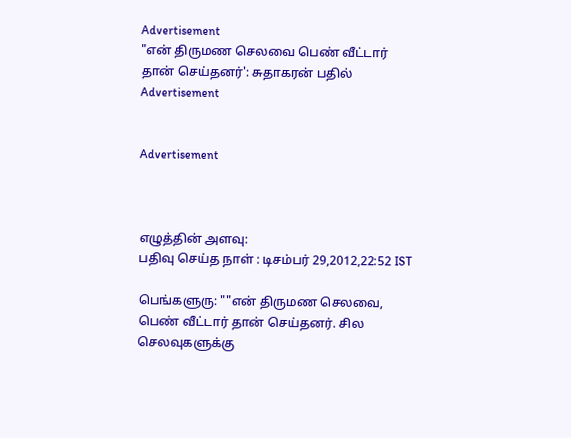Advertisement
"என் திருமண செலவை பெண் வீட்டார் தான் செய்தனர்': சுதாகரன் பதில்
Advertisement


Advertisement



எழுத்தின் அளவு:
பதிவு செய்த நாள் : டிசம்பர் 29,2012,22:52 IST

பெங்களுரு: ""என் திருமண செலவை, பெண் வீட்டார் தான் செய்தனர். சில செலவுகளுக்கு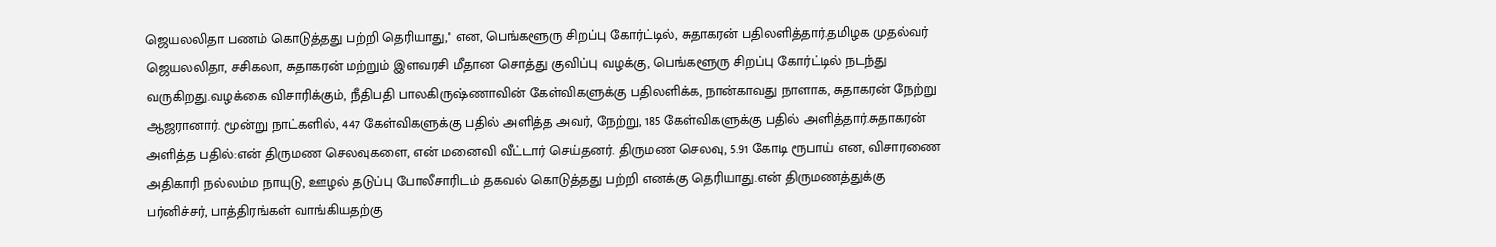ஜெயலலிதா பணம் கொடுத்தது பற்றி தெரியாது,'' என, பெங்களூரு சிறப்பு கோர்ட்டில், சுதாகரன் பதிலளித்தார்.தமிழக முதல்வர் ஜெயலலிதா, சசிகலா, சுதாகரன் மற்றும் இளவரசி மீதான சொத்து குவிப்பு வழக்கு, பெங்களூரு சிறப்பு கோர்ட்டில் நடந்து வருகிறது.வழக்கை விசாரிக்கும், நீதிபதி பாலகிருஷ்ணாவின் கேள்விகளுக்கு பதிலளிக்க, நான்காவது நாளாக, சுதாகரன் நேற்று ஆஜரானார். மூன்று நாட்களில், 447 கேள்விகளுக்கு பதில் அளித்த அவர், நேற்று, 185 கேள்விகளுக்கு பதில் அளித்தார்.சுதாகரன் அளித்த பதில்:என் திருமண செலவுகளை, என் மனைவி வீட்டார் செய்தனர். திருமண செலவு, 5.91 கோடி ரூபாய் என, விசாரணை அதிகாரி நல்லம்ம நாயுடு, ஊழல் தடுப்பு போலீசாரிடம் தகவல் கொடுத்தது பற்றி எனக்கு தெரியாது.என் திருமணத்துக்கு பர்னிச்சர், பாத்திரங்கள் வாங்கியதற்கு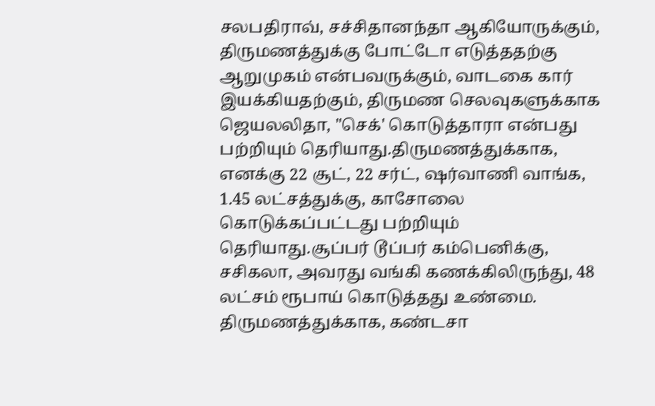சலபதிராவ், சச்சிதானந்தா ஆகியோருக்கும், திருமணத்துக்கு போட்டோ எடுத்ததற்கு ஆறுமுகம் என்பவருக்கும், வாடகை கார் இயக்கியதற்கும், திருமண செலவுகளுக்காக ஜெயலலிதா, "செக்' கொடுத்தாரா என்பது பற்றியும் தெரியாது.திருமணத்துக்காக, எனக்கு 22 சூட், 22 சர்ட், ஷர்வாணி வாங்க, 1.45 லட்சத்துக்கு, காசோலை கொடுக்கப்பட்டது பற்றியும் தெரியாது.சூப்பர் டூப்பர் கம்பெனிக்கு, சசிகலா, அவரது வங்கி கணக்கிலிருந்து, 48 லட்சம் ரூபாய் கொடுத்தது உண்மை. திருமணத்துக்காக, கண்டசா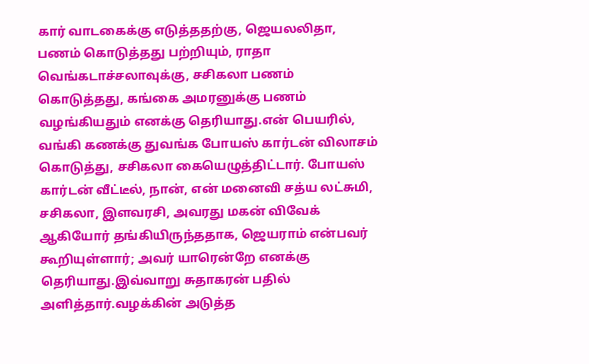கார் வாடகைக்கு எடுத்ததற்கு, ஜெயலலிதா, பணம் கொடுத்தது பற்றியும், ராதா வெங்கடாச்சலாவுக்கு, சசிகலா பணம் கொடுத்தது, கங்கை அமரனுக்கு பணம் வழங்கியதும் எனக்கு தெரியாது.என் பெயரில், வங்கி கணக்கு துவங்க போயஸ் கார்டன் விலாசம் கொடுத்து, சசிகலா கையெழுத்திட்டார். போயஸ் கார்டன் வீட்டீல், நான், என் மனைவி சத்ய லட்சுமி, சசிகலா, இளவரசி, அவரது மகன் விவேக் ஆகியோர் தங்கியிருந்ததாக, ஜெயராம் என்பவர் கூறியுள்ளார்; அவர் யாரென்றே எனக்கு தெரியாது.இவ்வாறு சுதாகரன் பதில் அளித்தார்.வழக்கின் அடுத்த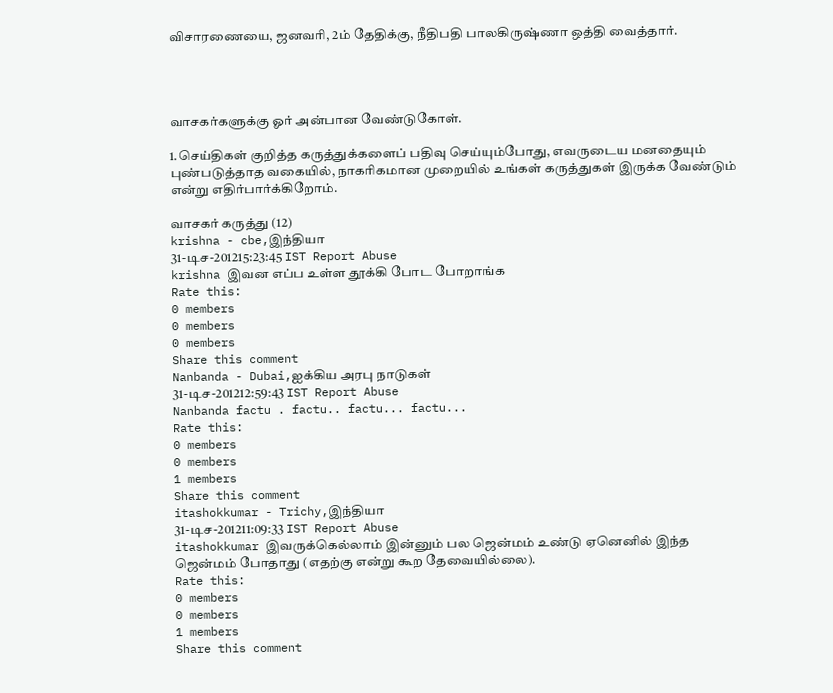விசாரணையை, ஜனவரி, 2ம் தேதிக்கு, நீதிபதி பாலகிருஷ்ணா ஒத்தி வைத்தார்.




வாசகர்களுக்கு ஓர் அன்பான வேண்டுகோள்.

1.செய்திகள் குறித்த கருத்துக்களைப் பதிவு செய்யும்போது, எவருடைய மனதையும் புண்படுத்தாத வகையில், நாகரிகமான முறையில் உங்கள் கருத்துகள் இருக்க வேண்டும் என்று எதிர்பார்க்கிறோம்.

வாசகர் கருத்து (12)
krishna - cbe,இந்தியா
31-டிச-201215:23:45 IST Report Abuse
krishna இவன எப்ப உள்ள தூக்கி போட போறாங்க
Rate this:
0 members
0 members
0 members
Share this comment
Nanbanda - Dubai,ஐக்கிய அரபு நாடுகள்
31-டிச-201212:59:43 IST Report Abuse
Nanbanda factu . factu.. factu... factu...
Rate this:
0 members
0 members
1 members
Share this comment
itashokkumar - Trichy,இந்தியா
31-டிச-201211:09:33 IST Report Abuse
itashokkumar இவருக்கெல்லாம் இன்னும் பல ஜென்மம் உண்டு ஏனெனில் இந்த ஜென்மம் போதாது (எதற்கு என்று கூற தேவையில்லை).
Rate this:
0 members
0 members
1 members
Share this comment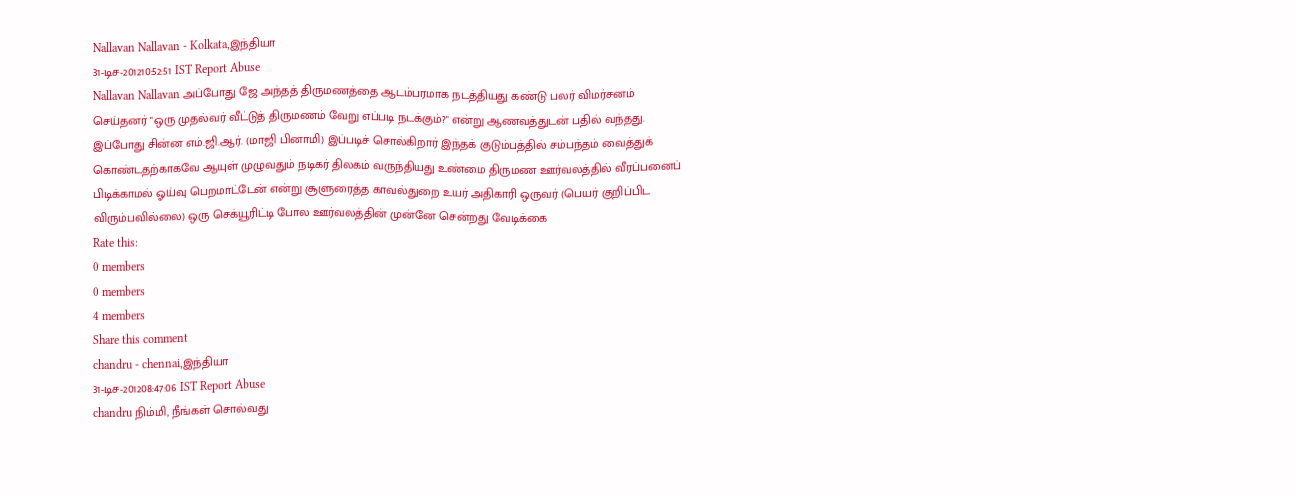Nallavan Nallavan - Kolkata,இந்தியா
31-டிச-201210:52:51 IST Report Abuse
Nallavan Nallavan அப்போது ஜே அந்தத் திருமணத்தை ஆடம்பரமாக நடத்தியது கண்டு பலர் விமர்சனம் செய்தனர் "ஒரு முதல்வர் வீட்டுத் திருமணம் வேறு எப்படி நடக்கும்?" என்று ஆணவத்துடன் பதில் வந்தது. இப்போது சின்ன எம்.ஜி.ஆர். (மாஜி பினாமி) இப்படிச் சொல்கிறார் இந்தக் குடும்பத்தில் சம்பந்தம் வைத்துக் கொண்டதற்காகவே ஆயுள் முழுவதும் நடிகர் திலகம் வருந்தியது உண்மை திருமண ஊர்வலத்தில் வீரப்பனைப் பிடிக்காமல் ஓய்வு பெறமாட்டேன் என்று சூளுரைத்த காவல்துறை உயர் அதிகாரி ஒருவர் (பெயர் குறிப்பிட விரும்பவில்லை) ஒரு செக்யூரிட்டி போல ஊர்வலத்தின் முன்னே சென்றது வேடிக்கை
Rate this:
0 members
0 members
4 members
Share this comment
chandru - chennai,இந்தியா
31-டிச-201208:47:06 IST Report Abuse
chandru நிம்மி, நீங்கள் சொல்வது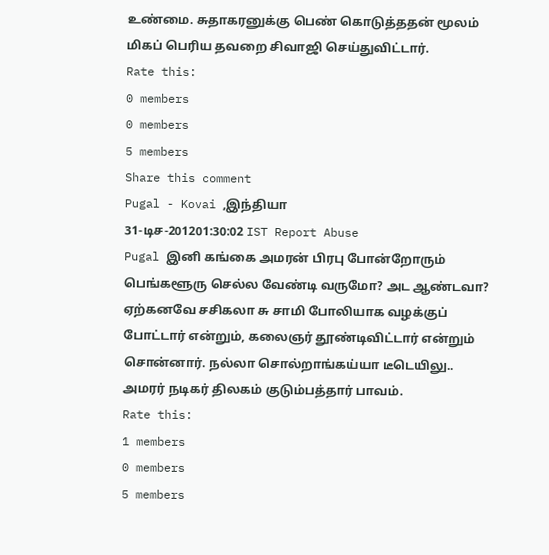உண்மை. சுதாகரனுக்கு பெண் கொடுத்ததன் மூலம் மிகப் பெரிய தவறை சிவாஜி செய்துவிட்டார்.
Rate this:
0 members
0 members
5 members
Share this comment
Pugal - Kovai ,இந்தியா
31-டிச-201201:30:02 IST Report Abuse
Pugal இனி கங்கை அமரன் பிரபு போன்றோரும் பெங்களூரு செல்ல வேண்டி வருமோ? அட ஆண்டவா? ஏற்கனவே சசிகலா சு சாமி போலியாக வழக்குப் போட்டார் என்றும், கலைஞர் தூண்டிவிட்டார் என்றும் சொன்னார். நல்லா சொல்றாங்கய்யா டீடெயிலு.. அமரர் நடிகர் திலகம் குடும்பத்தார் பாவம்.
Rate this:
1 members
0 members
5 members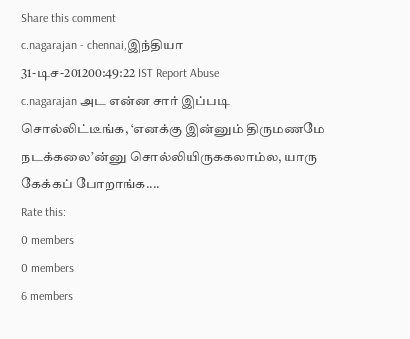Share this comment
c.nagarajan - chennai,இந்தியா
31-டிச-201200:49:22 IST Report Abuse
c.nagarajan அட என்ன சார் இப்படி சொல்லிட்டீங்க, ‘எனக்கு இன்னும் திருமணமே நடக்கலை’ன்னு சொல்லியிருககலாம்ல, யாரு கேக்கப் போறாங்க....
Rate this:
0 members
0 members
6 members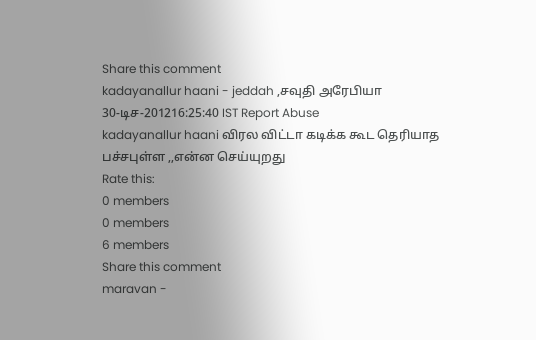Share this comment
kadayanallur haani - jeddah ,சவுதி அரேபியா
30-டிச-201216:25:40 IST Report Abuse
kadayanallur haani விரல விட்டா கடிக்க கூட தெரியாத பச்சபுள்ள ,,என்ன செய்யுறது
Rate this:
0 members
0 members
6 members
Share this comment
maravan -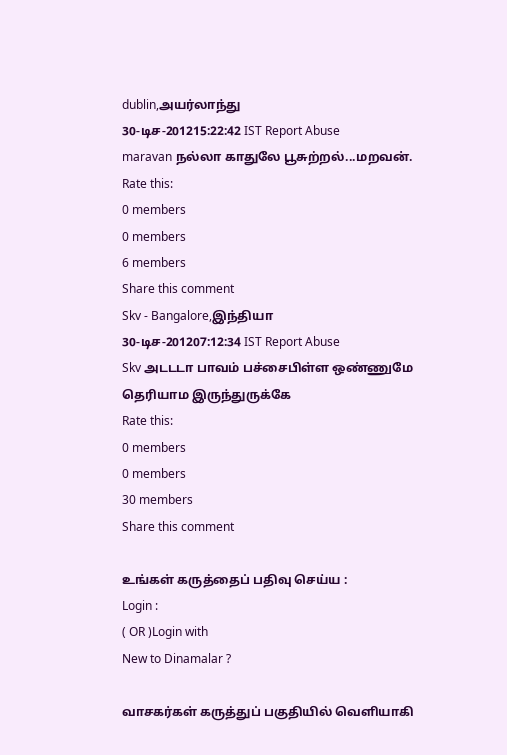dublin,அயர்லாந்து
30-டிச-201215:22:42 IST Report Abuse
maravan நல்லா காதுலே பூசுற்றல்...மறவன்.
Rate this:
0 members
0 members
6 members
Share this comment
Skv - Bangalore,இந்தியா
30-டிச-201207:12:34 IST Report Abuse
Skv அடடடா பாவம் பச்சைபிள்ள ஒண்ணுமே தெரியாம இருந்துருக்கே
Rate this:
0 members
0 members
30 members
Share this comment

உங்கள் கருத்தைப் பதிவு செய்ய :
Login :
( OR )Login with
New to Dinamalar ?

வாசகர்கள் கருத்துப் பகுதியில் வெளியாகி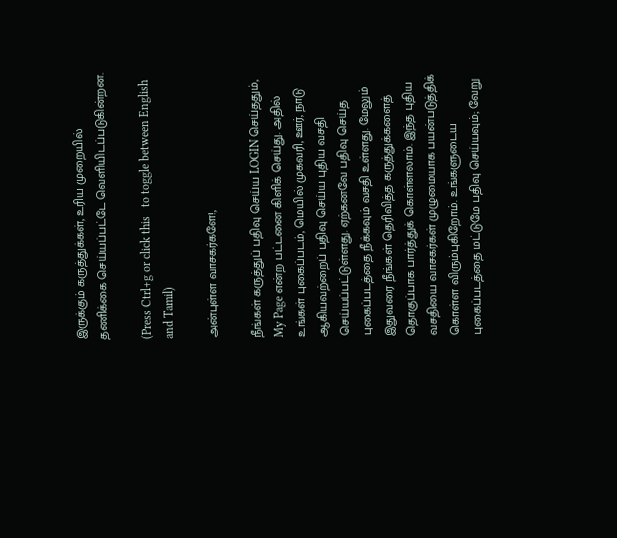இருக்கும் கருத்துக்கள், உரிய முறையில் தணிக்கை செய்யப்பட்டே வெளியி‌டப்படுகின்றன.

(Press Ctrl+g or click this   to toggle between English and Tamil)

அன்புள்ள வாசகர்களே!,

நீங்கள் கருத்துப் பதிவு செய்ய LOGIN செய்ததும், My Page என்ற பட்டனை கிளிக் செய்து. அதில் உங்கள் புகைப்படம், மெயில் முகவரி, ஊர், நாடு ஆகியவற்றைப் பதிவு செய்ய புதிய வசதி செய்யப்பட்டுள்ளது. ஏற்கனவே பதிவு செய்த புகைப்படத்தை நீக்கவும் வசதி உள்ளது. மேலும் இதுவரை நீங்கள் தெரிவித்த கருத்துக்களைத் தொகுப்பாக பார்த்துக் கொள்ளலாம். இந்த புதிய வசதியை வாசகர்கள் முழுமையாக பயன்படுத்திக் கொள்ள விரும்புகிறோம். உங்களுடைய புகைப்படத்தை மட்டுமே பதிவு செய்யவும்; வேறு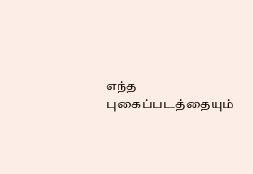எந்த புகைப்படத்தையும்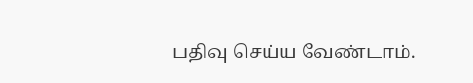பதிவு செய்ய வேண்டாம்.